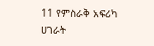11 የምስራቅ አፍሪካ ሀገራት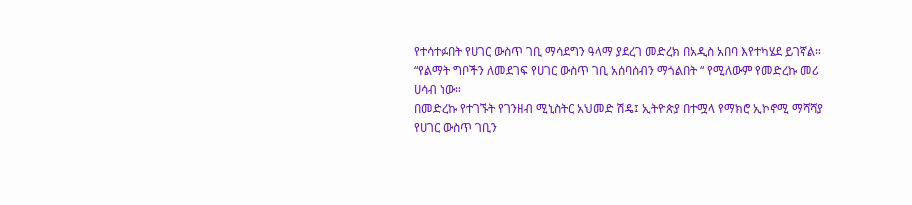የተሳተፉበት የሀገር ውስጥ ገቢ ማሳደግን ዓላማ ያደረገ መድረክ በአዲስ አበባ እየተካሄደ ይገኛል።
“የልማት ግቦችን ለመደገፍ የሀገር ውስጥ ገቢ አሰባሰብን ማጎልበት “ የሚለውም የመድረኩ መሪ ሀሳብ ነው።
በመድረኩ የተገኙት የገንዘብ ሚኒስትር አህመድ ሽዴ፤ ኢትዮጵያ በተሟላ የማክሮ ኢኮኖሚ ማሻሻያ የሀገር ውስጥ ገቢን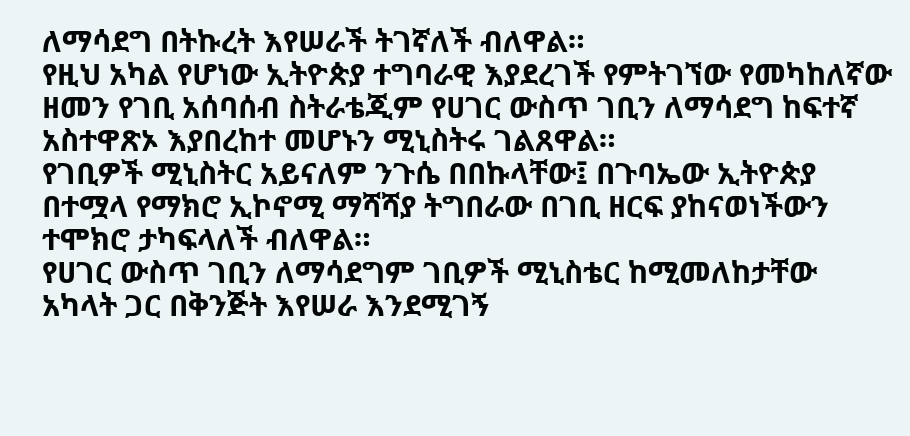ለማሳደግ በትኩረት እየሠራች ትገኛለች ብለዋል።
የዚህ አካል የሆነው ኢትዮጵያ ተግባራዊ እያደረገች የምትገኘው የመካከለኛው ዘመን የገቢ አሰባሰብ ስትራቴጂም የሀገር ውስጥ ገቢን ለማሳደግ ከፍተኛ አስተዋጽኦ እያበረከተ መሆኑን ሚኒስትሩ ገልጸዋል።
የገቢዎች ሚኒስትር አይናለም ንጉሴ በበኩላቸው፤ በጉባኤው ኢትዮጵያ በተሟላ የማክሮ ኢኮኖሚ ማሻሻያ ትግበራው በገቢ ዘርፍ ያከናወነችውን ተሞክሮ ታካፍላለች ብለዋል።
የሀገር ውስጥ ገቢን ለማሳደግም ገቢዎች ሚኒስቴር ከሚመለከታቸው አካላት ጋር በቅንጅት እየሠራ እንደሚገኝ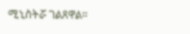ሚኒስትሯ ገልጸዋል።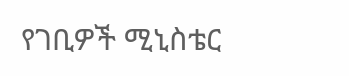የገቢዎች ሚኒስቴር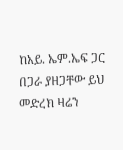ከአይ. ኤም.ኤፍ ጋር በጋራ ያዘጋቸው ይህ መድረክ ዛሬን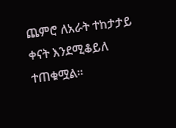ጨምሮ ለአራት ተከታታይ ቀናት እንደሚቆይለ ተጠቁሟል።